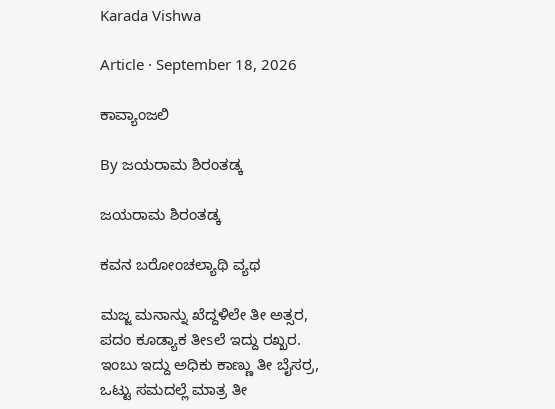Karada Vishwa

Article · September 18, 2026

ಕಾವ್ಯಾಂಜಲಿ

By ಜಯರಾಮ ಶಿರಂತಡ್ಕ

ಜಯರಾಮ ಶಿರಂತಡ್ಕ

ಕವನ ಬರೋಂಚಲ್ಯಾಥಿ ವ್ಯಥ

ಮಜ್ಜ ಮನಾನ್ನು ಖೆದ್ದಳಿಲೇ ತೀ ಅತ್ಸರ,
ಪದಂ ಕೂಡ್ಯಾಕ ತೀsಲೆ ಇದ್ದು ರಖ್ಖರ.
ಇಂಬು ಇದ್ದು ಅಧಿಕು ಕಾಣ್ಣು ತೀ ಬೈಸರ್ರ,
ಒಟ್ಟು ಸಮದಲ್ಲೆ ಮಾತ್ರ ತೀ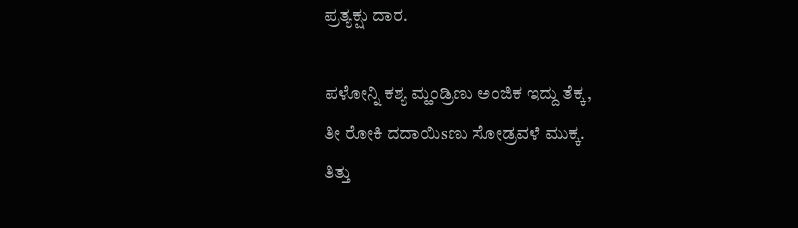ಪ್ರತ್ಯಕ್ಷು ದಾರ.

ಪಳೋನ್ನಿ ಕಶ್ಯ ಮ್ಹಂಡ್ರಿಣು ಅಂಜಿಕ ಇದ್ದು ತೆಕ್ಕ,
ತೀ ರೋಕಿ ದದಾಯಿsಣು ಸೋಡ್ರವಳೆ ಮುಕ್ಕ.
ತಿತ್ತು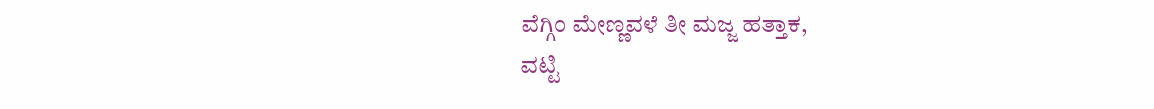ವೆಗ್ಗಿಂ ಮೇಣ್ಣವಳೆ ತೀ ಮಜ್ಜ ಹತ್ತಾಕ,
ವಟ್ಟಿ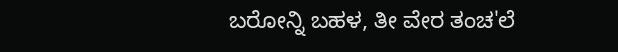ಬರೋನ್ನಿ ಬಹಳ, ತೀ ವೇರ ತಂಚ'ಲೆ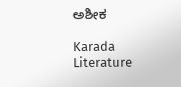ಅಶೀಕ

Karada Literature